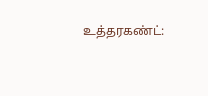உத்தரகண்ட்: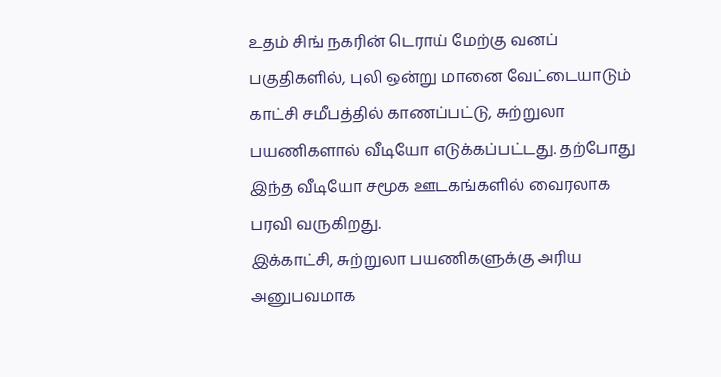உதம் சிங் நகரின் டெராய் மேற்கு வனப் பகுதிகளில், புலி ஒன்று மானை வேட்டையாடும் காட்சி சமீபத்தில் காணப்பட்டு, சுற்றுலா பயணிகளால் வீடியோ எடுக்கப்பட்டது. தற்போது இந்த வீடியோ சமூக ஊடகங்களில் வைரலாக பரவி வருகிறது.
இக்காட்சி, சுற்றுலா பயணிகளுக்கு அரிய அனுபவமாக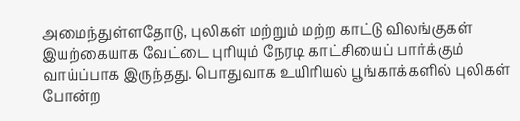அமைந்துள்ளதோடு, புலிகள் மற்றும் மற்ற காட்டு விலங்குகள் இயற்கையாக வேட்டை புரியும் நேரடி காட்சியைப் பார்க்கும் வாய்ப்பாக இருந்தது. பொதுவாக உயிரியல் பூங்காக்களில் புலிகள் போன்ற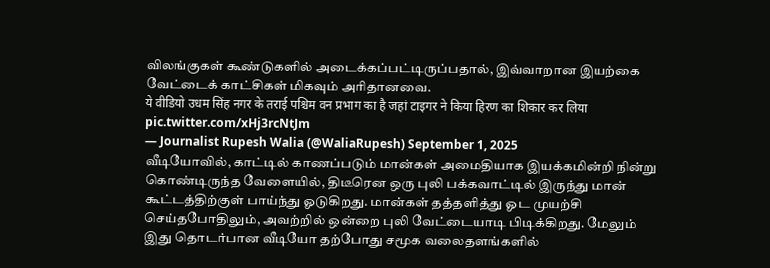விலங்குகள் கூண்டுகளில் அடைக்கப்பட்டிருப்பதால், இவ்வாறான இயற்கை வேட்டைக் காட்சிகள் மிகவும் அரிதானவை.
ये वीडियो उधम सिंह नगर के तराई पश्चिम वन प्रभाग का है जहां टाइगर ने किया हिरण का शिकार कर लिया pic.twitter.com/xHj3rcNtJm
— Journalist Rupesh Walia (@WaliaRupesh) September 1, 2025
வீடியோவில், காட்டில் காணப்படும் மான்கள் அமைதியாக இயக்கமின்றி நின்று கொண்டிருந்த வேளையில், திடீரென ஒரு புலி பக்கவாட்டில் இருந்து மான் கூட்டத்திற்குள் பாய்ந்து ஓடுகிறது. மான்கள் தத்தளித்து ஓட முயற்சி செய்தபோதிலும், அவற்றில் ஒன்றை புலி வேட்டையாடி பிடிக்கிறது. மேலும் இது தொடர்பான வீடியோ தற்போது சமூக வலைதளங்களில்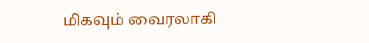மிகவும் வைரலாகி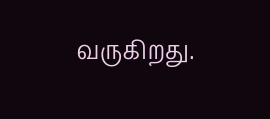வருகிறது.